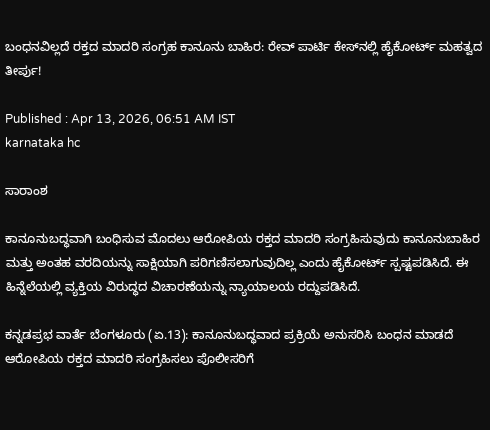ಬಂಧನವಿಲ್ಲದೆ ರಕ್ತದ ಮಾದರಿ ಸಂಗ್ರಹ ಕಾನೂನು ಬಾಹಿರ: ರೇವ್ ಪಾರ್ಟಿ ಕೇಸ್‌ನಲ್ಲಿ ಹೈಕೋರ್ಟ್ ಮಹತ್ವದ ತೀರ್ಪು!

Published : Apr 13, 2026, 06:51 AM IST
karnataka hc

ಸಾರಾಂಶ

ಕಾನೂನುಬದ್ಧವಾಗಿ ಬಂಧಿಸುವ ಮೊದಲು ಆರೋಪಿಯ ರಕ್ತದ ಮಾದರಿ ಸಂಗ್ರಹಿಸುವುದು ಕಾನೂನುಬಾಹಿರ ಮತ್ತು ಅಂತಹ ವರದಿಯನ್ನು ಸಾಕ್ಷಿಯಾಗಿ ಪರಿಗಣಿಸಲಾಗುವುದಿಲ್ಲ ಎಂದು ಹೈಕೋರ್ಟ್ ಸ್ಪಷ್ಟಪಡಿಸಿದೆ. ಈ ಹಿನ್ನೆಲೆಯಲ್ಲಿ ವ್ಯಕ್ತಿಯ ವಿರುದ್ಧದ ವಿಚಾರಣೆಯನ್ನು ನ್ಯಾಯಾಲಯ ರದ್ದುಪಡಿಸಿದೆ.

ಕನ್ನಡಪ್ರಭ ವಾರ್ತೆ ಬೆಂಗಳೂರು (ಏ.13): ಕಾನೂನುಬದ್ಧವಾದ ಪ್ರಕ್ರಿಯೆ ಅನುಸರಿಸಿ ಬಂಧನ ಮಾಡದೆ ಆರೋಪಿಯ ರಕ್ತದ ಮಾದರಿ ಸಂಗ್ರಹಿಸಲು ಪೊಲೀಸರಿಗೆ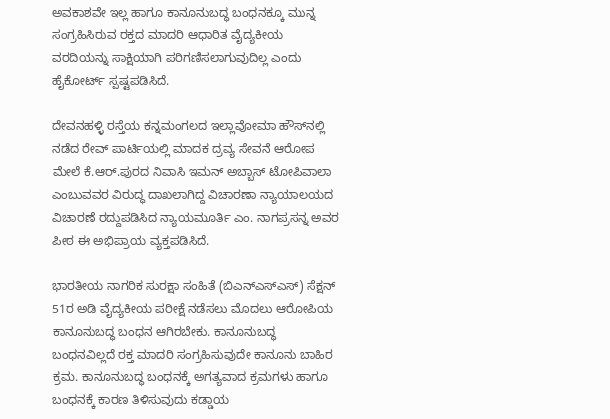ಅವಕಾಶವೇ ಇಲ್ಲ ಹಾಗೂ ಕಾನೂನುಬದ್ಧ ಬಂಧನಕ್ಕೂ ಮುನ್ನ ಸಂಗ್ರಹಿಸಿರುವ ರಕ್ತದ ಮಾದರಿ ಆಧಾರಿತ ವೈದ್ಯಕೀಯ ವರದಿಯನ್ನು ಸಾಕ್ಷಿಯಾಗಿ ಪರಿಗಣಿಸಲಾಗುವುದಿಲ್ಲ ಎಂದು ಹೈಕೋರ್ಟ್ ಸ್ಪಷ್ಟಪಡಿಸಿದೆ.

ದೇವನಹಳ್ಳಿ ರಸ್ತೆಯ ಕನ್ನಮಂಗಲದ ಇಲ್ಲಾವೋಮಾ ಹೌಸ್‌ನಲ್ಲಿ ನಡೆದ ರೇವ್‌ ಪಾರ್ಟಿಯಲ್ಲಿ ಮಾದಕ ದ್ರವ್ಯ ಸೇವನೆ ಆರೋಪ ಮೇಲೆ ಕೆ.ಆರ್‌.ಪುರದ ನಿವಾಸಿ ಇಮನ್‌ ಅಬ್ಬಾಸ್‌ ಟೋಪಿವಾಲಾ ಎಂಬುವವರ ವಿರುದ್ಧ ದಾಖಲಾಗಿದ್ದ ವಿಚಾರಣಾ ನ್ಯಾಯಾಲಯದ ವಿಚಾರಣೆ ರದ್ದುಪಡಿಸಿದ ನ್ಯಾಯಮೂರ್ತಿ ಎಂ. ನಾಗಪ್ರಸನ್ನ ಅವರ ಪೀಠ ಈ ಅಭಿಪ್ರಾಯ ವ್ಯಕ್ತಪಡಿಸಿದೆ.

ಭಾರತೀಯ ನಾಗರಿಕ ಸುರಕ್ಷಾ ಸಂಹಿತೆ (ಬಿಎನ್ಎಸ್ಎಸ್) ಸೆಕ್ಷನ್ 51ರ ಅಡಿ ವೈದ್ಯಕೀಯ ಪರೀಕ್ಷೆ ನಡೆಸಲು ಮೊದಲು ಆರೋಪಿಯ ಕಾನೂನುಬದ್ಧ ಬಂಧನ ಆಗಿರಬೇಕು. ಕಾನೂನುಬದ್ಧ ಬಂಧನವಿಲ್ಲದೆ ರಕ್ತ ಮಾದರಿ ಸಂಗ್ರಹಿಸುವುದೇ ಕಾನೂನು ಬಾಹಿರ ಕ್ರಮ. ಕಾನೂನುಬದ್ಧ ಬಂಧನಕ್ಕೆ ಅಗತ್ಯವಾದ ಕ್ರಮಗಳು ಹಾಗೂ ಬಂಧನಕ್ಕೆ ಕಾರಣ ತಿಳಿಸುವುದು ಕಡ್ಡಾಯ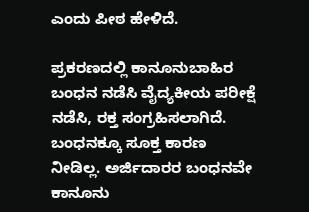ಎಂದು ಪೀಠ ಹೇಳಿದೆ.

ಪ್ರಕರಣದಲ್ಲಿ ಕಾನೂನುಬಾಹಿರ ಬಂಧನ ನಡೆಸಿ ವೈದ್ಯಕೀಯ ಪರೀಕ್ಷೆ ನಡೆಸಿ, ರಕ್ತ ಸಂಗ್ರಹಿಸಲಾಗಿದೆ. ಬಂಧನಕ್ಕೂ ಸೂಕ್ತ ಕಾರಣ ನೀಡಿಲ್ಲ. ಅರ್ಜಿದಾರರ ಬಂಧನವೇ ಕಾನೂನು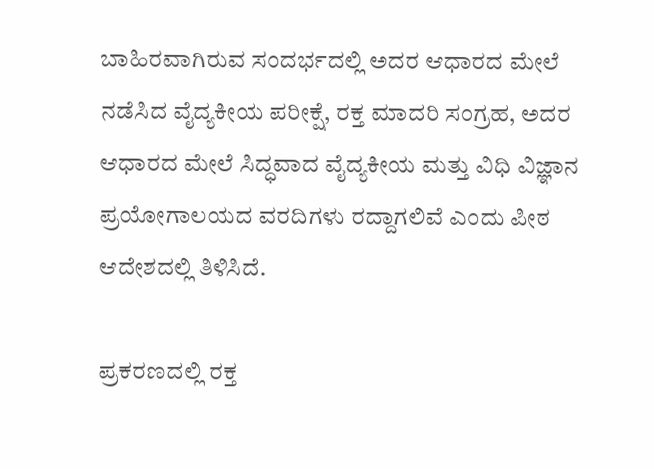ಬಾಹಿರವಾಗಿರುವ ಸಂದರ್ಭದಲ್ಲಿ ಅದರ ಆಧಾರದ ಮೇಲೆ ನಡೆಸಿದ ವೈದ್ಯಕೀಯ ಪರೀಕ್ಷೆ, ರಕ್ತ ಮಾದರಿ ಸಂಗ್ರಹ, ಅದರ ಆಧಾರದ ಮೇಲೆ ಸಿದ್ಧವಾದ ವೈದ್ಯಕೀಯ ಮತ್ತು ವಿಧಿ ವಿಜ್ಞಾನ ಪ್ರಯೋಗಾಲಯದ ವರದಿಗಳು ರದ್ದಾಗಲಿವೆ ಎಂದು ಪೀಠ ಆದೇಶದಲ್ಲಿ ತಿಳಿಸಿದೆ.

ಪ್ರಕರಣದಲ್ಲಿ ರಕ್ತ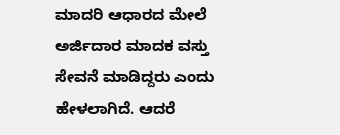ಮಾದರಿ ಆಧಾರದ ಮೇಲೆ ಅರ್ಜಿದಾರ ಮಾದಕ ವಸ್ತು ಸೇವನೆ ಮಾಡಿದ್ದರು ಎಂದು ಹೇಳಲಾಗಿದೆ. ಆದರೆ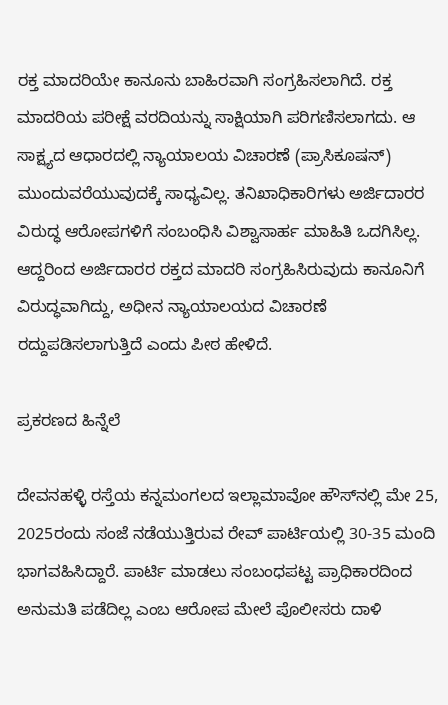ರಕ್ತ ಮಾದರಿಯೇ ಕಾನೂನು ಬಾಹಿರವಾಗಿ ಸಂಗ್ರಹಿಸಲಾಗಿದೆ. ರಕ್ತ ಮಾದರಿಯ ಪರೀಕ್ಷೆ ವರದಿಯನ್ನು ಸಾಕ್ಷಿಯಾಗಿ ಪರಿಗಣಿಸಲಾಗದು. ಆ ಸಾಕ್ಷ್ಯದ ಆಧಾರದಲ್ಲಿ ನ್ಯಾಯಾಲಯ ವಿಚಾರಣೆ (ಪ್ರಾಸಿಕೂಷನ್‌) ಮುಂದುವರೆಯುವುದಕ್ಕೆ ಸಾಧ್ಯವಿಲ್ಲ. ತನಿಖಾಧಿಕಾರಿಗಳು ಅರ್ಜಿದಾರರ ವಿರುದ್ಧ ಆರೋಪಗಳಿಗೆ ಸಂಬಂಧಿಸಿ ವಿಶ್ವಾಸಾರ್ಹ ಮಾಹಿತಿ ಒದಗಿಸಿಲ್ಲ. ಆದ್ದರಿಂದ ಅರ್ಜಿದಾರರ ರಕ್ತದ ಮಾದರಿ ಸಂಗ್ರಹಿಸಿರುವುದು ಕಾನೂನಿಗೆ ವಿರುದ್ಧವಾಗಿದ್ದು, ಅಧೀನ ನ್ಯಾಯಾಲಯದ ವಿಚಾರಣೆ ರದ್ದುಪಡಿಸಲಾಗುತ್ತಿದೆ ಎಂದು ಪೀಠ ಹೇಳಿದೆ.

ಪ್ರಕರಣದ ಹಿನ್ನೆಲೆ

ದೇವನಹಳ್ಳಿ ರಸ್ತೆಯ ಕನ್ನಮಂಗಲದ ಇಲ್ಲಾಮಾವೋ ಹೌಸ್‌ನಲ್ಲಿ ಮೇ 25, 2025ರಂದು ಸಂಜೆ ನಡೆಯುತ್ತಿರುವ ರೇವ್‌ ಪಾರ್ಟಿಯಲ್ಲಿ 30-35 ಮಂದಿ ಭಾಗವಹಿಸಿದ್ದಾರೆ. ಪಾರ್ಟಿ ಮಾಡಲು ಸಂಬಂಧಪಟ್ಟ ಪ್ರಾಧಿಕಾರದಿಂದ ಅನುಮತಿ ಪಡೆದಿಲ್ಲ ಎಂಬ ಆರೋಪ ಮೇಲೆ ಪೊಲೀಸರು ದಾಳಿ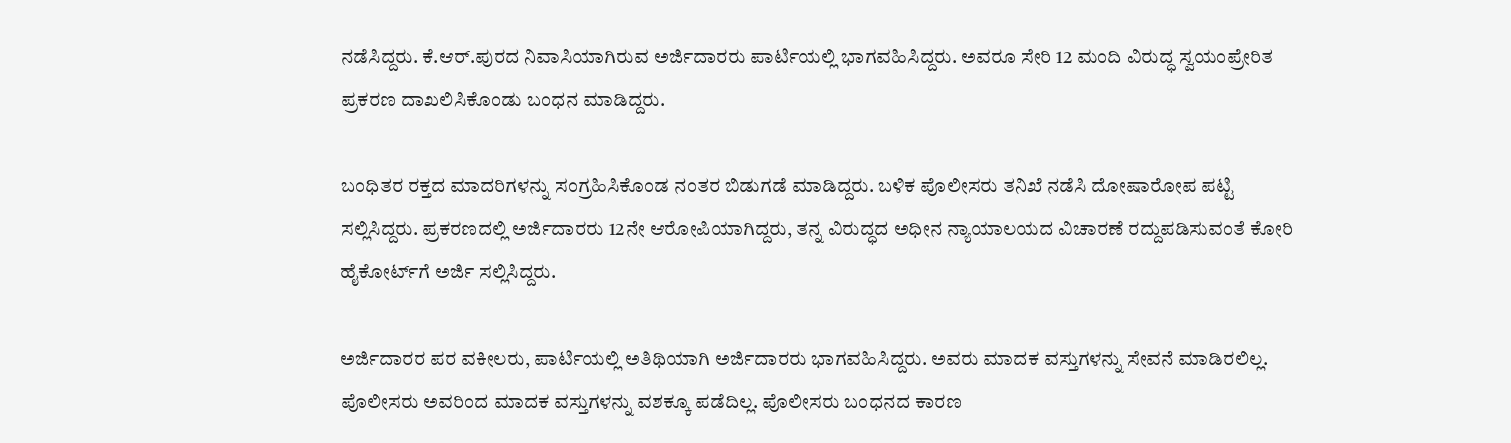ನಡೆಸಿದ್ದರು. ಕೆ.ಆರ್.ಪುರದ ನಿವಾಸಿಯಾಗಿರುವ ಅರ್ಜಿದಾರರು ಪಾರ್ಟಿಯಲ್ಲಿ ಭಾಗವಹಿಸಿದ್ದರು. ಅವರೂ ಸೇರಿ 12 ಮಂದಿ ವಿರುದ್ಧ ಸ್ವಯಂಪ್ರೇರಿತ ಪ್ರಕರಣ ದಾಖಲಿಸಿಕೊಂಡು ಬಂಧನ ಮಾಡಿದ್ದರು.

ಬಂಧಿತರ ರಕ್ತದ ಮಾದರಿಗಳನ್ನು ಸಂಗ್ರಹಿಸಿಕೊಂಡ ನಂತರ ಬಿಡುಗಡೆ ಮಾಡಿದ್ದರು. ಬಳಿಕ ಪೊಲೀಸರು ತನಿಖೆ ನಡೆಸಿ ದೋಷಾರೋಪ ಪಟ್ಟಿ ಸಲ್ಲಿಸಿದ್ದರು. ಪ್ರಕರಣದಲ್ಲಿ ಅರ್ಜಿದಾರರು 12ನೇ ಆರೋಪಿಯಾಗಿದ್ದರು, ತನ್ನ ವಿರುದ್ಧದ ಅಧೀನ ನ್ಯಾಯಾಲಯದ ವಿಚಾರಣೆ ರದ್ದುಪಡಿಸುವಂತೆ ಕೋರಿ ಹೈಕೋರ್ಟ್‌ಗೆ ಅರ್ಜಿ ಸಲ್ಲಿಸಿದ್ದರು.

ಅರ್ಜಿದಾರರ ಪರ ವಕೀಲರು, ಪಾರ್ಟಿಯಲ್ಲಿ ಅತಿಥಿಯಾಗಿ ಅರ್ಜಿದಾರರು ಭಾಗವಹಿಸಿದ್ದರು. ಅವರು ಮಾದಕ ವಸ್ತುಗಳನ್ನು ಸೇವನೆ ಮಾಡಿರಲಿಲ್ಲ. ಪೊಲೀಸರು ಅವರಿಂದ ಮಾದಕ ವಸ್ತುಗಳನ್ನು ವಶಕ್ಕೂ ಪಡೆದಿಲ್ಲ. ಪೊಲೀಸರು ಬಂಧನದ ಕಾರಣ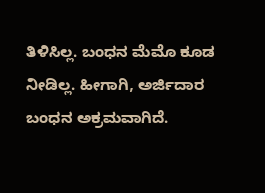ತಿಳಿಸಿಲ್ಲ. ಬಂಧನ ಮೆಮೊ ಕೂಡ ನೀಡಿಲ್ಲ. ಹೀಗಾಗಿ, ಅರ್ಜಿದಾರ ಬಂಧನ ಅಕ್ರಮವಾಗಿದೆ.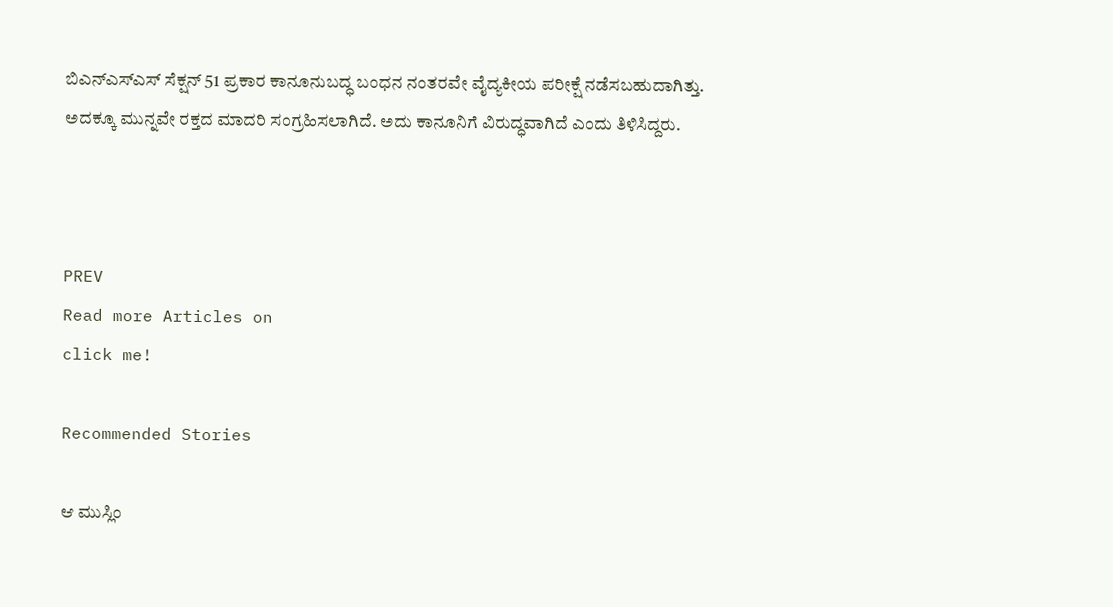ಬಿಎನ್ಎಸ್ಎಸ್ ಸೆಕ್ಷನ್ 51 ಪ್ರಕಾರ ಕಾನೂನುಬದ್ಧ ಬಂಧನ ನಂತರವೇ ವೈದ್ಯಕೀಯ ಪರೀಕ್ಷೆ ನಡೆಸಬಹುದಾಗಿತ್ತು. ಅದಕ್ಕೂ ಮುನ್ನವೇ ರಕ್ತದ ಮಾದರಿ ಸಂಗ್ರಹಿಸಲಾಗಿದೆ. ಅದು ಕಾನೂನಿಗೆ ವಿರುದ್ಧವಾಗಿದೆ ಎಂದು ತಿಳಿಸಿದ್ದರು.



PREV
Read more Articles on
click me!

Recommended Stories

ಆ ಮುಸ್ಲಿಂ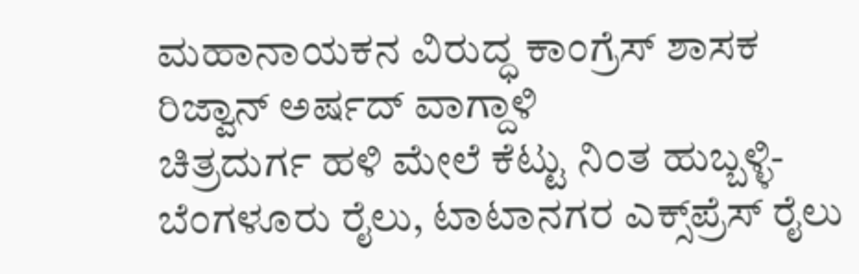ಮಹಾನಾಯಕನ ವಿರುದ್ಧ ಕಾಂಗ್ರೆಸ್‌ ಶಾಸಕ ರಿಜ್ವಾನ್‌ ಅರ್ಷದ್‌ ವಾಗ್ದಾಳಿ
ಚಿತ್ರದುರ್ಗ ಹಳಿ ಮೇಲೆ ಕೆಟ್ಟು ನಿಂತ ಹುಬ್ಬಳ್ಳಿ-ಬೆಂಗಳೂರು ರೈಲು, ಟಾಟಾನಗರ ಎಕ್ಸ್‌ಪ್ರೆಸ್ ರೈಲು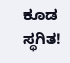ಕೂಡ ಸ್ಥಗಿತ!